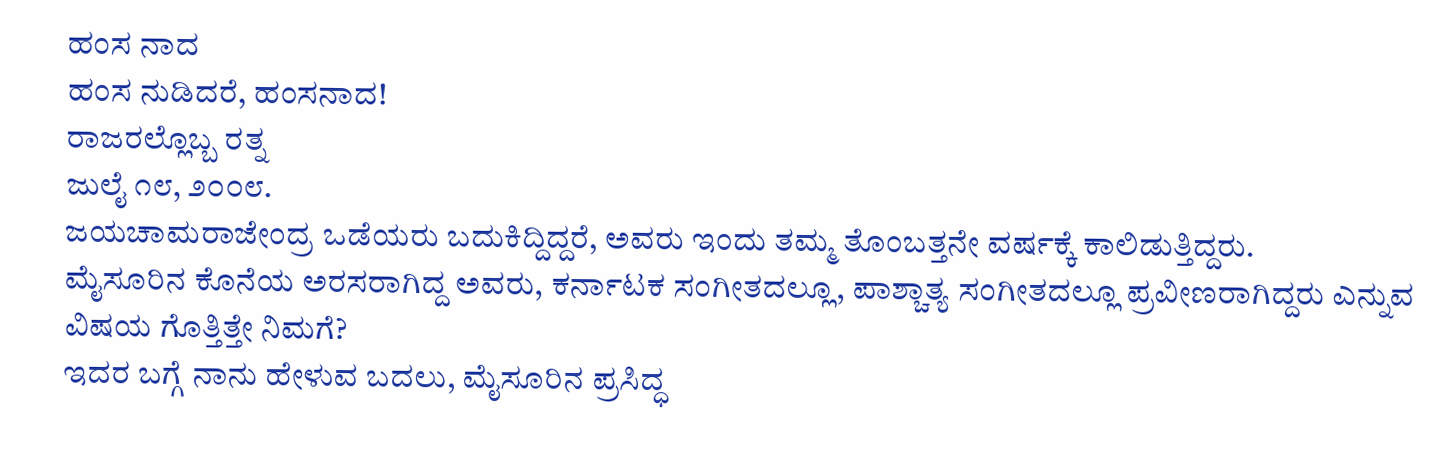ಹಂಸ ನಾದ
ಹಂಸ ನುಡಿದರೆ, ಹಂಸನಾದ!
ರಾಜರಲ್ಲೊಬ್ಬ ರತ್ನ
ಜುಲೈ ೧೮, ೨೦೦೮.
ಜಯಚಾಮರಾಜೇಂದ್ರ ಒಡೆಯರು ಬದುಕಿದ್ದಿದ್ದರೆ, ಅವರು ಇಂದು ತಮ್ಮ ತೊಂಬತ್ತನೇ ವರ್ಷಕ್ಕೆ ಕಾಲಿಡುತ್ತಿದ್ದರು.
ಮೈಸೂರಿನ ಕೊನೆಯ ಅರಸರಾಗಿದ್ದ ಅವರು, ಕರ್ನಾಟಕ ಸಂಗೀತದಲ್ಲೂ, ಪಾಶ್ಚಾತ್ಯ ಸಂಗೀತದಲ್ಲೂ ಪ್ರವೀಣರಾಗಿದ್ದರು ಎನ್ನುವ ವಿಷಯ ಗೊತ್ತಿತ್ತೇ ನಿಮಗೆ?
ಇದರ ಬಗ್ಗೆ ನಾನು ಹೇಳುವ ಬದಲು, ಮೈಸೂರಿನ ಪ್ರಸಿದ್ಧ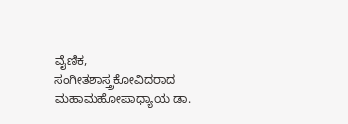ವೈಣಿಕ, ಸಂಗೀತಶಾಸ್ತ್ರಕೋವಿದರಾದ ಮಹಾಮಹೋಪಾಧ್ಯಾಯ ಡಾ.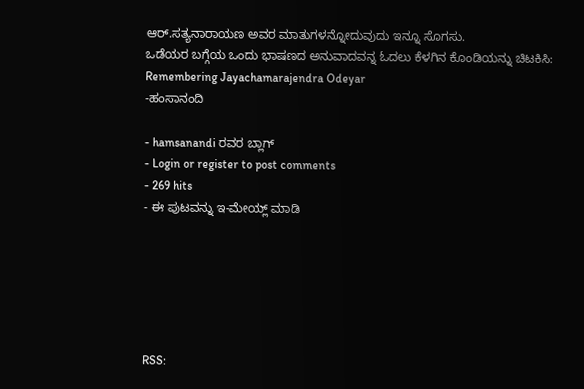ಆರ್.ಸತ್ಯನಾರಾಯಣ ಅವರ ಮಾತುಗಳನ್ನೋದುವುದು ಇನ್ನೂ ಸೊಗಸು.
ಒಡೆಯರ ಬಗ್ಗೆಯ ಒಂದು ಭಾಷಣದ ಅನುವಾದವನ್ನ ಓದಲು ಕೆಳಗಿನ ಕೊಂಡಿಯನ್ನು ಚಿಟಕಿಸಿ:
Remembering Jayachamarajendra Odeyar
-ಹಂಸಾನಂದಿ

- hamsanandi ರವರ ಬ್ಲಾಗ್
- Login or register to post comments
- 269 hits
- ಈ ಪುಟವನ್ನು ಇ-ಮೇಯ್ಲ್ ಮಾಡಿ






RSS: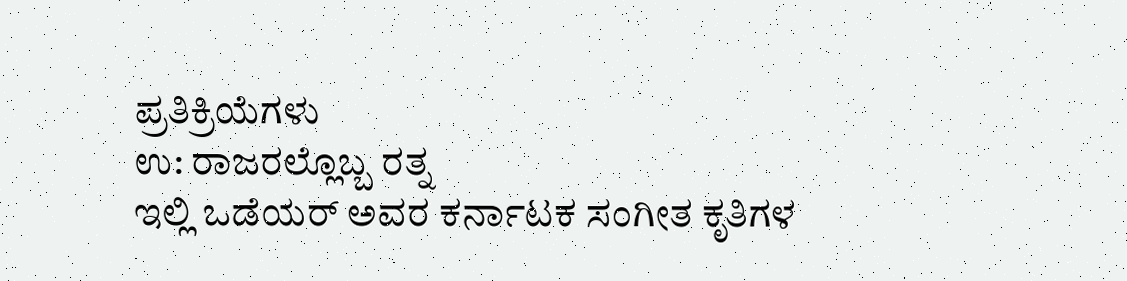ಪ್ರತಿಕ್ರಿಯೆಗಳು
ಉ: ರಾಜರಲ್ಲೊಬ್ಬ ರತ್ನ
ಇಲ್ಲಿ ಒಡೆಯರ್ ಅವರ ಕರ್ನಾಟಕ ಸಂಗೀತ ಕೃತಿಗಳ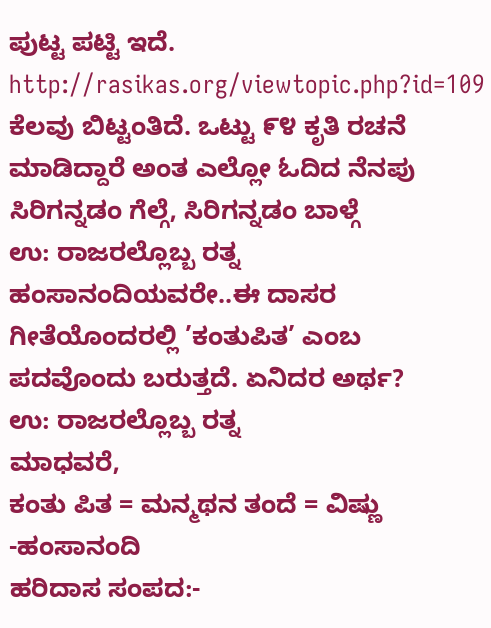ಪುಟ್ಟ ಪಟ್ಟಿ ಇದೆ.
http://rasikas.org/viewtopic.php?id=109
ಕೆಲವು ಬಿಟ್ಟಂತಿದೆ. ಒಟ್ಟು ೯೪ ಕೃತಿ ರಚನೆ ಮಾಡಿದ್ದಾರೆ ಅಂತ ಎಲ್ಲೋ ಓದಿದ ನೆನಪು
ಸಿರಿಗನ್ನಡಂ ಗೆಲ್ಗೆ, ಸಿರಿಗನ್ನಡಂ ಬಾಳ್ಗೆ
ಉ: ರಾಜರಲ್ಲೊಬ್ಬ ರತ್ನ
ಹಂಸಾನಂದಿಯವರೇ..ಈ ದಾಸರ ಗೀತೆಯೊಂದರಲ್ಲಿ ’ಕಂತುಪಿತ’ ಎಂಬ ಪದವೊಂದು ಬರುತ್ತದೆ. ಏನಿದರ ಅರ್ಥ?
ಉ: ರಾಜರಲ್ಲೊಬ್ಬ ರತ್ನ
ಮಾಧವರೆ,
ಕಂತು ಪಿತ = ಮನ್ಮಥನ ತಂದೆ = ವಿಷ್ಣು
-ಹಂಸಾನಂದಿ
ಹರಿದಾಸ ಸಂಪದ:-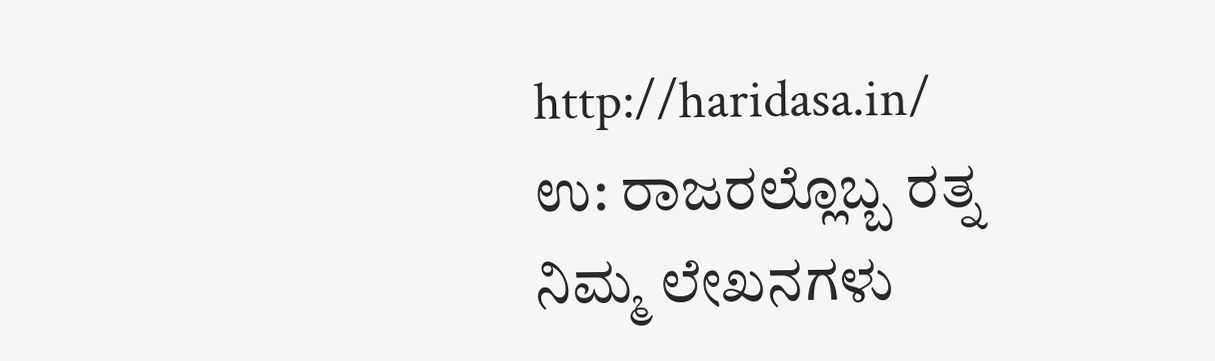http://haridasa.in/
ಉ: ರಾಜರಲ್ಲೊಬ್ಬ ರತ್ನ
ನಿಮ್ಮ ಲೇಖನಗಳು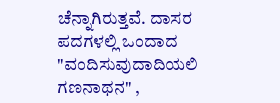ಚೆನ್ನಾಗಿರುತ್ತವೆ. ದಾಸರ ಪದಗಳಲ್ಲಿ ಒಂದಾದ "ವಂದಿಸುವುದಾದಿಯಲಿ ಗಣನಾಥನ" ,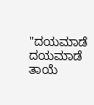"ದಯಮಾಡೆ ದಯಮಾಡೆ ತಾಯೆ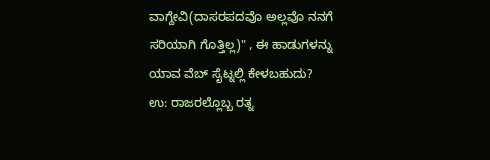ವಾಗ್ದೇವಿ(ದಾಸರಪದವೊ ಅಲ್ಲವೊ ನನಗೆ ಸರಿಯಾಗಿ ಗೊತ್ತಿಲ್ಲ)" , ಈ ಹಾಡುಗಳನ್ನು ಯಾವ ವೆಬ್ ಸೈಟ್ನಲ್ಲಿ ಕೇಳಬಹುದು?
ಉ: ರಾಜರಲ್ಲೊಬ್ಬ ರತ್ನ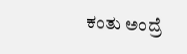ಕಂತು ಅಂದ್ರೆ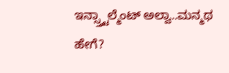ಇನ್ಸ್ತ್ಟಾಲ್ಮೆಂಟ್ ಅಲ್ವಾ..ಮನ್ಮಥ ಹೇಗೆ?